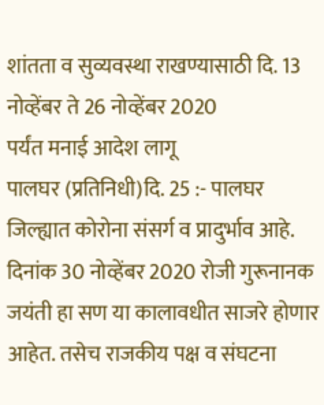शांतता व सुव्यवस्था राखण्यासाठी दि. 13 नोव्हेंबर ते 26 नोव्हेंबर 2020
पर्यंत मनाई आदेश लागू
पालघर (प्रतिनिधी)दि. 25 :- पालघर जिल्ह्यात कोरोना संसर्ग व प्रादुर्भाव आहे. दिनांक 30 नोव्हेंबर 2020 रोजी गुरूनानक जयंती हा सण या कालावधीत साजरे होणार आहेत. तसेच राजकीय पक्ष व संघटना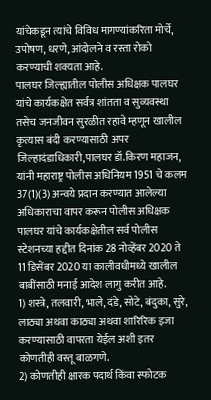यांचेकडून त्यांचे विविध मागण्यांकरिता मोर्चे, उपोषण, धरणे, आंदोलने व रस्ता रोको करण्याची शक्यता आहे.
पालघर जिल्ह्यातील पोलीस अधिक्षक पालघर यांचे कार्यकक्षेत सर्वत्र शांतता व सुव्यवस्था तसेच जनजीवन सुरळीत रहावे म्हणून खालील कृत्यास बंदी करण्यासाठी अपर जिल्हादंडाधिकारी,पालघर डॉ.किरण महाजन, यांनी महाराष्ट्र पोलीस अधिनियम 1951 चे कलम 37(1)(3) अन्वये प्रदान करण्यात आलेल्या अधिकाराचा वापर करून पोलीस अधिक्षक पालघर यांचे कार्यकक्षेतील सर्व पोलीस स्टेशनच्या हद्दीत दिनांक 28 नोव्हेंबर 2020 ते 11 डिसेंबर 2020 या कालीवधीमध्ये खालील बाबींसाठी मनाई आदेश लागु करीत आहे.
1) शस्त्रे, तलवारी, भाले, दंडे, सोटे, बंदुका, सुरे, लाठ्या अथवा काठ्या अथवा शारिरिक इजा करण्यासाठी वापरता येईल अशी इतर कोणतीही वस्तू बाळगणे.
2) कोणतीही क्षारक पदार्थ किंवा स्फोटक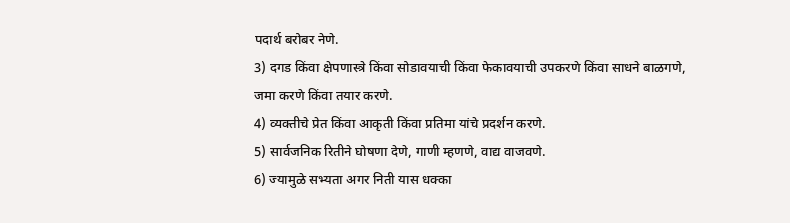पदार्थ बरोबर नेणे.
3) दगड किंवा क्षेपणास्त्रे किंवा सोडावयाची किंवा फेकावयाची उपकरणे किंवा साधने बाळगणे, जमा करणे किंवा तयार करणे.
4) व्यक्तीचे प्रेत किंवा आकृती किंवा प्रतिमा यांचे प्रदर्शन करणे.
5) सार्वजनिक रितीने घोषणा देणे, गाणी म्हणणे, वाद्य वाजवणे.
6) ज्यामुळे सभ्यता अगर निती यास धक्का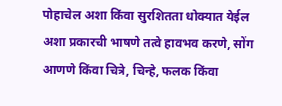पोहाचेल अशा किंवा सुरशितता धोक्यात येईल अशा प्रकारची भाषणे तत्वे हावभव करणे, सोंग आणणे किंवा चित्रे, चिन्हे, फलक किंवा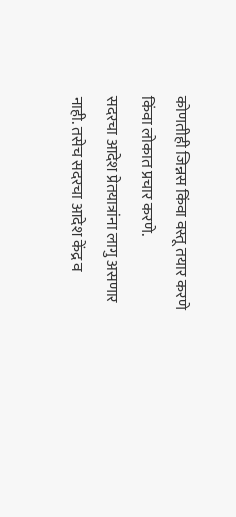कोणतीही जिन्नस किंवा वस्तू तयार करणे किंवा लोकात प्रचार करणे.
सदरचा आदेश प्रेतयात्रांना लागु असणार नाही. तसेच सदरचा आदेश केंद्र व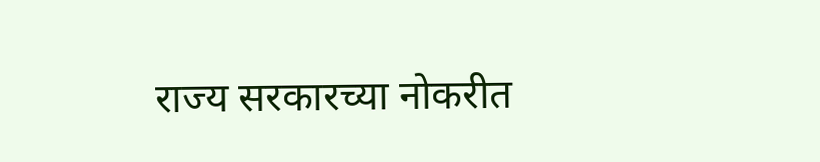राज्य सरकारच्या नोकरीत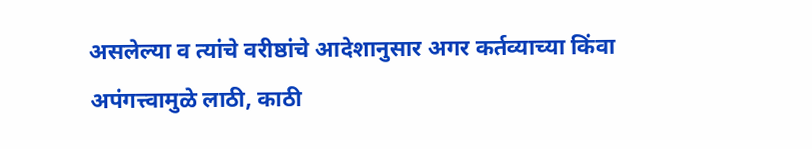असलेल्या व त्यांचे वरीष्ठांचे आदेशानुसार अगर कर्तव्याच्या किंवा अपंगत्त्वामुळे लाठी, काठी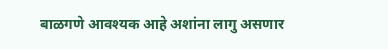बाळगणे आवश्यक आहे अशांना लागु असणार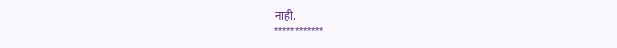नाही.
************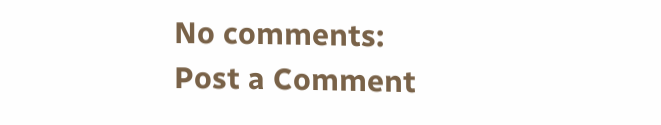No comments:
Post a Comment